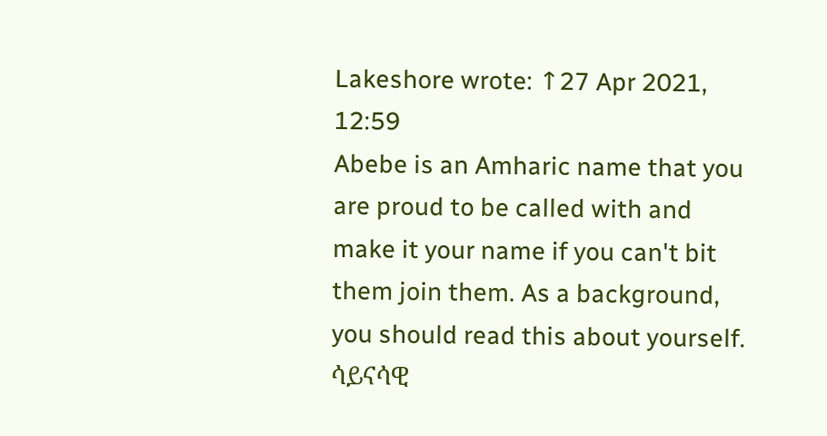Lakeshore wrote: ↑27 Apr 2021, 12:59
Abebe is an Amharic name that you are proud to be called with and make it your name if you can't bit them join them. As a background, you should read this about yourself.
ሳይናሳዊ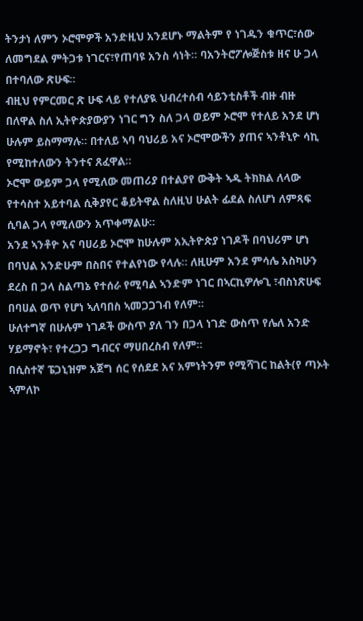ትንታነ ለምን ኦሮሞዎች አንድዚህ አንደሆኑ ማልትም የ ነገዱን ቁጥር፣ሰው ለመግደል ምትጋቱ ነገርና፣የጠባዩ አንስ ሳነት። ባአንትሮፖሎጅስቱ ዘና ሁ ጋላ በተባለው ጽሁፍ።
ብዚህ የምርመር ጽ ሁፍ ላይ የተለያዪ ህብረተሰብ ሳይንቲስቶች ብዙ ብዙ በለዋል ስለ ኢትዮጵያውያን ነገር ግን ስለ ጋላ ወይም ኦሮሞ የተለይ አንደ ሆነ ሁሉም ይስማማሉ። በተለይ ኣባ ባህሪይ አና ኦሮሞውችን ያጠና ኣንቶኒዮ ሳኪ የሚከተለውን ትንተና ጸፈዋል።
ኦሮሞ ውይም ጋላ የሚለው መጠሪያ በተልያየ ውቅት ኣዱ ትክክል ለላው የተሳስተ አይተባል ሲቅያየር ቆይትዋል ስለዚህ ሁልት ፊደል ስለሆነ ለምጻፍ ሲባል ጋላ የሚለውን አጥቀማልሁ።
አንደ ኣንቶዮ አና ባሀሪይ ኦሮሞ ከሁሉም አኢትዮጵያ ነገዶች በባህሪም ሆነ በባህል አንድሁም በስበና የተልየነው የላሉ። ለዚሁም አንደ ምሳሌ አስካሁን ደረስ በ ጋላ ስልጣኔ የተሰራ የሚባል ኣንድም ነገር በኣርኪዎሎጊ ፣ብስነጽሁፍ በባሀል ወጥ የሆነ ኣለባበስ ኣመጋጋገብ የለም።
ሁለተግኛ በሁሉም ነገዶች ውስጥ ያለ ገን በጋላ ነገድ ውስጥ የሌለ አንድ ሃይማኖት፣ የተረጋጋ ግብርና ማሀበረስብ የለም።
በሲስተኛ ፔጋኒዝም አጀግ ሰር የሰደደ አና አምነትንም የሚሻገር ከልት(የ ጣኦት ኣምለኮ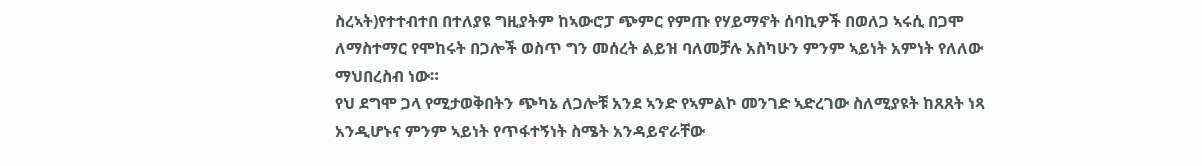ስረኣት)የተተብተበ በተለያዩ ግዚያትም ከኣውሮፓ ጭምር የምጡ የሃይማኖት ሰባኪዎች በወለጋ ኣሩሲ በጋሞ ለማስተማር የሞከሩት በጋሎች ወስጥ ግን መሰረት ልይዝ ባለመቻሉ አስካሁን ምንም ኣይነት አምነት የለለው ማህበረስብ ነው።
የህ ደግሞ ጋላ የሚታወቅበትን ጭካኔ ለጋሎቹ አንደ ኣንድ የኣምልኮ መንገድ ኣድረገው ስለሚያዩት ከጸጸት ነጻ አንዲሆኑና ምንም ኣይነት የጥፋተኝነት ስሜት አንዳይኖራቸው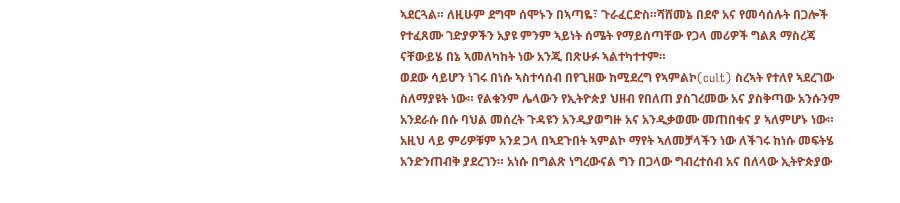ኣደርጓል። ለዚሁም ደግሞ ሰሞኑን በኣጣዬ፣ ጉራፈርድስ።ሻሸመኔ በደኖ አና የመሳሰሉት በጋሎች የተፈጸሙ ገድያዎችን አያዩ ምንም ኣይነት ሰሜት የማይሰጣቸው የጋላ መሪዎች ግልጸ ማስረጃ ናቸውይሄ በኔ ኣመለካከት ነው አንጂ በጽሁፉ ኣልተካተተም።
ወደው ሳይሆን ነገሩ በነሱ ኣስተሳሰብ በየጊዘው ከሚደረግ የኣምልኮ(cult) ስረኣት የተለየ ኣደረገው ስለማያዩት ነው። የልቁንም ሌላውን የኢትዮጵያ ህዘብ የበለጠ ያስገረመው አና ያስቅጣው አንሱንም አንደራሱ በሱ ባህል መሰረት ጉዳዩን አንዲያወግዙ አና አንዲቃወሙ መጠበቁና ያ ኣለምሆኑ ነው።
አዚህ ላይ ምሪዎቹም አንደ ጋላ በኣደጉበት ኣምልኮ ማየት ኣለመቻላችን ነው ለችገሩ ከነሱ መፍትሄ አንድንጠብቅ ያደረገን። አነሱ በግልጽ ነግረውናል ግን በጋላው ግብረተሰብ አና በለላው ኢትዮጵያው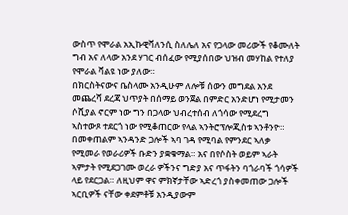ውስጥ የሞራል አኢኩዊቫለንሲ ስለሌለ አና የጋላው መሪውች የቆሙለት ግብ አና ለላው አንደ ሃገር ብሰፈው የሚያሰበው ህዝብ መሃከል የተለያ የሞራል ቫልዩ ነው ያለው።
በክርስትናውና ቤስላሙ አንዲሁም ለሎቹ ሰውን መግደል አንደ መጨረሻ ደረጃ ህጥያት በሰማይ ወንጀል በምድር አንድሆነ የሚታመን ሶሺያል ኖርም ነው ግን በጋላው ህብረተሰብ ለጎሳው የሚደረግ ኣስተውጾ ተደርጎ ነው የሚቆጠርው የላል ኣንትሮፕሎጂስቱ ኣንቶንዮ።
በመቀጠልም ኣንዳንድ ጋሎች ኣባ ገዳ የሚባል የምንደር ኣለቃ የሚመራ የወራሪዎች ቡድን ያቋቁማል። አና በየሶስት ወይም ኣራት ኣምታት የሚደጋገሙ ወረራ ዎችንና ግድያ አና ጥፋትን ባጎራባች ጎሳዎች ላይ የደርጋል። ለዚህም ዋና ምክኛታቸው ኣድረጎ ያስቀመጠው ጋሎች ኣርቢዎች ናቸው ቀደምቶቹ አንዲያውም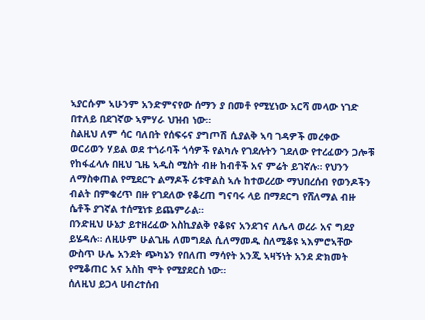ኣያርሱም ኣሁንም አንድምናየው ሰማን ያ በመቶ የሚሂነው አርሻ መላው ነገድ በተለይ በደገኛው ኣምሃራ ህዝብ ነው።
ስልዚህ ለም ሳር ባለበት የሰፍሩና ያግጦሽ ሲያልቅ ኣባ ገዳዎች መረቀው ወርሪወን ሃይል ወደ ተጎራባች ጎሳዎች የልካሉ የገደሉትን ገደለው የተረፈውን ጋሎቹ የከፋፈላሉ በዚህ ጊዜ ኣዲስ ሚስት ብዙ ከብቶች አና ምሬት ይገኛሉ። የህንን ለማስቀጠል የሚደርጉ ልማዶች ሪቱዋልስ ኣሉ ከተወረረው ማህበረሰብ የወንዶችን ብልት በምቁረጥ በዙ የገደለው የቆረጠ ግናባሩ ላይ በማደርግ የሸለማል ብዙ ሴቶች ያገኛል ተሰሚነቱ ይጨምራል።
በንድዚህ ሁኔታ ይተዘረፈው አስኪያልቅ የቆዩና አንደገና ለሌላ ወረራ አና ግደያ ይሄዳሉ። ለዚሁም ሁልጊዜ ለመግደል ሲለማመዱ ስለሚቆዩ ኣእምሮኣቸው ውስጥ ሁሌ አንደት ጭካኔን የበለጠ ማሳየት አንጂ ኣዛኝነት አንደ ድክመት የሚቆጠር አና አስከ ሞት የሚያደርስ ነው።
ሰለዚህ ይጋላ ሀብረተሰብ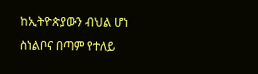ከኢትዮጵያውን ብህል ሆነ ስነልቦና በጣም የተለይ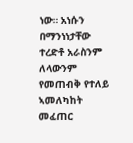ነው። አነሱን በማንነነታቸው ተረድቶ አራስንም ለላውንም የመጠብቅ የተለይ ኣመለካከት መፈጠር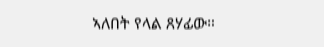ኣለበት የላል ጸሃፊው።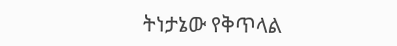ትነታኔው የቅጥላል